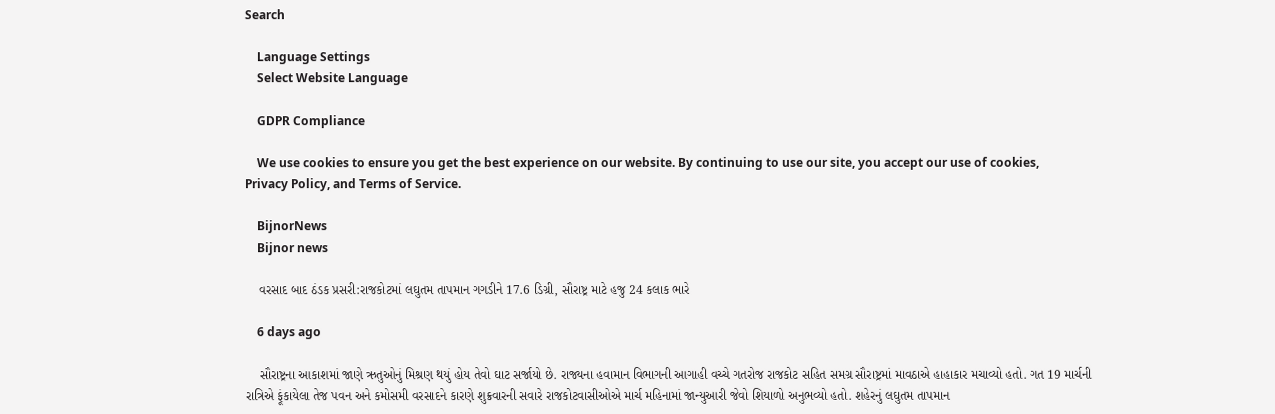Search

    Language Settings
    Select Website Language

    GDPR Compliance

    We use cookies to ensure you get the best experience on our website. By continuing to use our site, you accept our use of cookies, Privacy Policy, and Terms of Service.

    BijnorNews
    Bijnor news

    વરસાદ બાદ ઠંડક પ્રસરી:રાજકોટમાં લઘુતમ તાપમાન ગગડીને 17.6 ડિગ્રી, સૌરાષ્ટ્ર માટે હજુ 24 કલાક ભારે

    6 days ago

    સૌરાષ્ટ્રના આકાશમાં જાણે ઋતુઓનું મિશ્રણ થયું હોય તેવો ઘાટ સર્જાયો છે. રાજ્યના હવામાન વિભાગની આગાહી વચ્ચે ગતરોજ રાજકોટ સહિત સમગ્ર સૌરાષ્ટ્રમાં માવઠાએ હાહાકાર મચાવ્યો હતો. ગત 19 માર્ચની રાત્રિએ ફૂંકાયેલા તેજ પવન અને કમોસમી વરસાદને કારણે શુક્રવારની સવારે રાજકોટવાસીઓએ માર્ચ મહિનામાં જાન્યુઆરી જેવો શિયાળો અનુભવ્યો હતો. શહેરનું લઘુતમ તાપમાન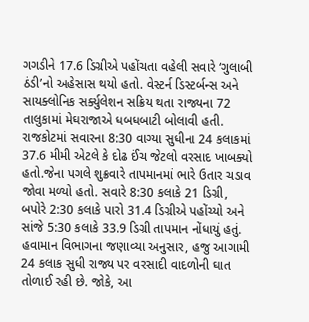ગગડીને 17.6 ડિગ્રીએ પહોંચતા વહેલી સવારે ‘ગુલાબી ઠંડી’નો અહેસાસ થયો હતો. વેસ્ટર્ન ડિસ્ટર્બન્સ અને સાયક્લોનિક સર્ક્યુલેશન સક્રિય થતા રાજ્યના 72 તાલુકામાં મેઘરાજાએ ધબધબાટી બોલાવી હતી. રાજકોટમાં સવારના 8:30 વાગ્યા સુધીના 24 કલાકમાં 37.6 મીમી એટલે કે દોઢ ઈંચ જેટલો વરસાદ ખાબક્યો હતો.જેના પગલે શુક્રવારે તાપમાનમાં ભારે ઉતાર ચડાવ જોવા મળ્યો હતો. સવારે 8:30 કલાકે 21 ડિગ્રી, બપોરે 2:30 કલાકે પારો 31.4 ડિગ્રીએ પહોંચ્યો અને સાંજે 5:30 કલાકે 33.9 ડિગ્રી તાપમાન નોંધાયું હતું. હવામાન વિભાગના જણાવ્યા અનુસાર, હજુ આગામી 24 કલાક સુધી રાજ્ય પર વરસાદી વાદળોની ઘાત તોળાઈ રહી છે. જોકે, આ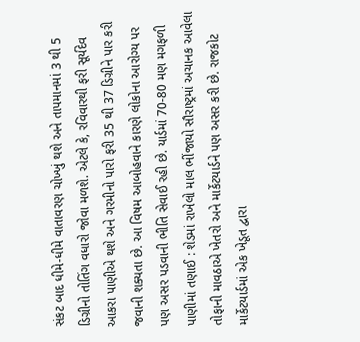સંકટ બાદ ધીમે-ધીમે વાતાવરણ ચોખ્ખું થશે અને તાપમાનમાં 3 થી 5 ડિગ્રીનો તોતિંગ વધારો જોવા મળશે. એટલે કે, રવિવારથી ફરી સૂર્યદેવ આકરા પાણીએ થશે અને ગરમીનો પારો ફરી 35 થી 37 ડિગ્રીને પાર કરી જવાની શક્યતા છે. આ વિષમ આબોહવાને કારણે લોકોના આરોગ્ય પર પણ અસર પડવાની ભીતિ સેવાઈ રહી છે. યાર્ડમાં 70-80 મણ મગફળી પાણીમાં તણાઈ : શેડમાં રાખેલો માલ ભીંજાયો સૌરાષ્ટ્રમાં અચાનક આવેલા તોફાની માવઠાએ ખેતરો અને માર્કેટયાર્ડને પણ અસર કરી છે. રાજકોટ માર્કેટયાર્ડમાં એક ખેડૂત દ્વારા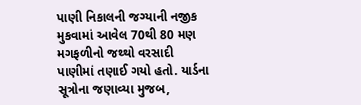પાણી નિકાલની જગ્યાની નજીક મુકવામાં આવેલ 70થી 80 મણ મગફળીનો જથ્થો વરસાદી પાણીમાં તણાઈ ગયો હતો. યાર્ડના સૂત્રોના જણાવ્યા મુજબ,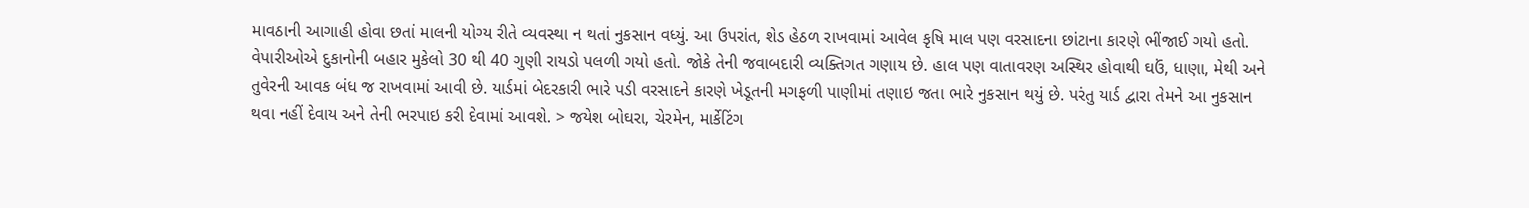માવઠાની આગાહી હોવા છતાં માલની યોગ્ય રીતે વ્યવસ્થા ન થતાં નુકસાન વધ્યું. આ ઉપરાંત, શેડ હેઠળ રાખવામાં આવેલ કૃષિ માલ પણ વરસાદના છાંટાના કારણે ભીંજાઈ ગયો હતો. વેપારીઓએ દુકાનોની બહાર મુકેલો 30 થી 40 ગુણી રાયડો પલળી ગયો હતો. જોકે તેની જવાબદારી વ્યક્તિગત ગણાય છે. હાલ પણ વાતાવરણ અસ્થિર હોવાથી ઘઉં, ધાણા, મેથી અને તુવેરની આવક બંધ જ રાખવામાં આવી છે. યાર્ડમાં બેદરકારી ભારે પડી વરસાદને કારણે ખેડૂતની મગફળી પાણીમાં તણાઇ જતા ભારે નુકસાન થયું છે. પરંતુ યાર્ડ દ્વારા તેમને આ નુકસાન થવા નહીં દેવાય અને તેની ભરપાઇ કરી દેવામાં આવશે. > જયેશ બોઘરા, ચેરમેન, માર્કેટિંગ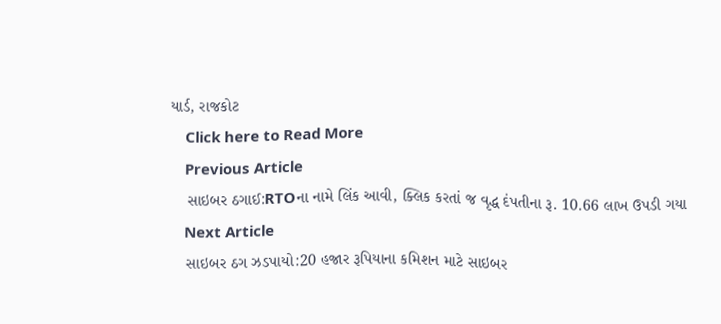યાર્ડ, રાજકોટ
    Click here to Read More
    Previous Article
    સાઇબર ઠગાઈ:RTOના નામે લિંક આવી, ક્લિક કરતાં જ વૃદ્ધ દંપતીના રૂ. 10.66 લાખ ઉપડી ગયા
    Next Article
    સાઇબર ઠગ ઝડપાયો:20 હજાર રૂપિયાના કમિશન માટે સાઇબર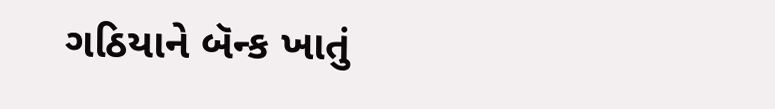ગઠિયાને બૅન્ક ખાતું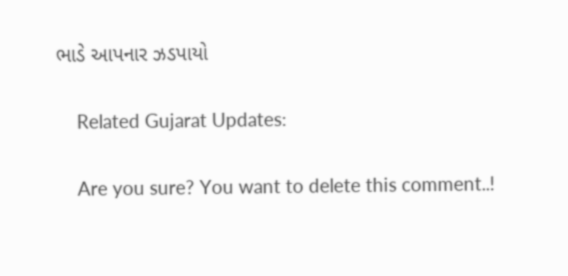ભાડે આપનાર ઝડપાયો

    Related Gujarat Updates:

    Are you sure? You want to delete this comment..!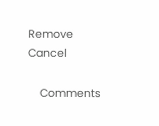Remove Cancel

    Comments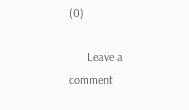(0)

      Leave a comment